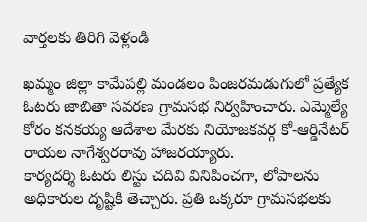వార్తలకు తిరిగి వెళ్లండి

ఖమ్మం జిల్లా కామేపల్లి మండలం పింజరమడుగులో ప్రత్యేక ఓటరు జాబితా సవరణ గ్రామసభ నిర్వహించారు. ఎమ్మెల్యే కోరం కనకయ్య ఆదేశాల మేరకు నియోజకవర్గ కో-ఆర్డినేటర్ రాయల నాగేశ్వరరావు హాజరయ్యారు.
కార్యదర్శి ఓటరు లిస్టు చదివి వినిపించగా, లోపాలను అధికారుల దృష్టికి తెచ్చారు. ప్రతి ఒక్కరూ గ్రామసభలకు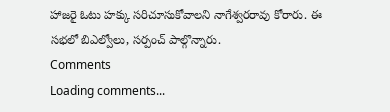హాజరై ఓటు హక్కు సరిచూసుకోవాలని నాగేశ్వరరావు కోరారు. ఈ సభలో బిఎల్వోలు, సర్పంచ్ పాల్గొన్నారు.
Comments
Loading comments...